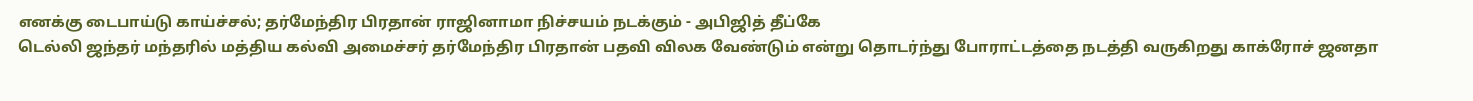எனக்கு டைபாய்டு காய்ச்சல்; தர்மேந்திர பிரதான் ராஜினாமா நிச்சயம் நடக்கும் - அபிஜித் தீப்கே
டெல்லி ஜந்தர் மந்தரில் மத்திய கல்வி அமைச்சர் தர்மேந்திர பிரதான் பதவி விலக வேண்டும் என்று தொடர்ந்து போராட்டத்தை நடத்தி வருகிறது காக்ரோச் ஜனதா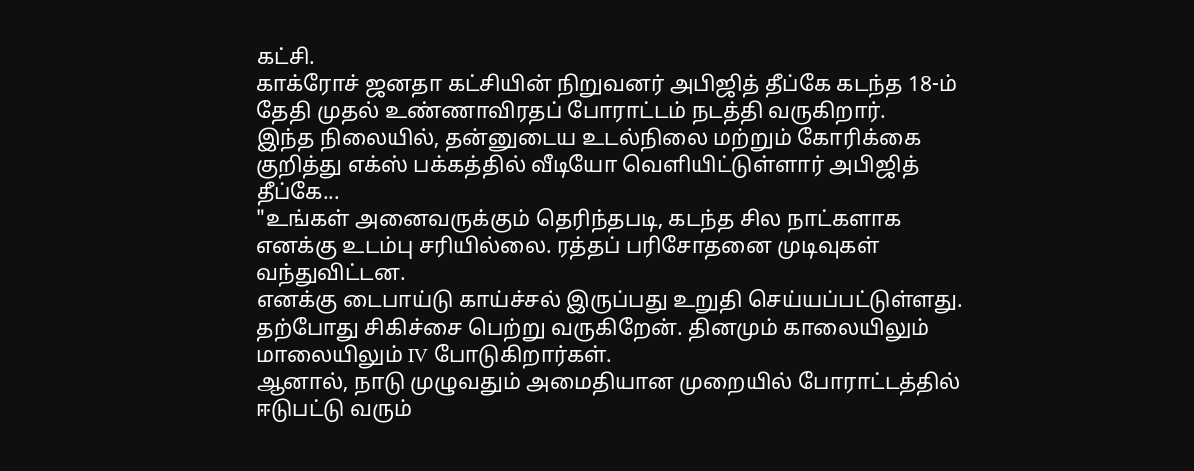கட்சி.
காக்ரோச் ஜனதா கட்சியின் நிறுவனர் அபிஜித் தீப்கே கடந்த 18-ம் தேதி முதல் உண்ணாவிரதப் போராட்டம் நடத்தி வருகிறார்.
இந்த நிலையில், தன்னுடைய உடல்நிலை மற்றும் கோரிக்கை குறித்து எக்ஸ் பக்கத்தில் வீடியோ வெளியிட்டுள்ளார் அபிஜித் தீப்கே...
"உங்கள் அனைவருக்கும் தெரிந்தபடி, கடந்த சில நாட்களாக எனக்கு உடம்பு சரியில்லை. ரத்தப் பரிசோதனை முடிவுகள் வந்துவிட்டன.
எனக்கு டைபாய்டு காய்ச்சல் இருப்பது உறுதி செய்யப்பட்டுள்ளது. தற்போது சிகிச்சை பெற்று வருகிறேன். தினமும் காலையிலும் மாலையிலும் IV போடுகிறார்கள்.
ஆனால், நாடு முழுவதும் அமைதியான முறையில் போராட்டத்தில் ஈடுபட்டு வரும்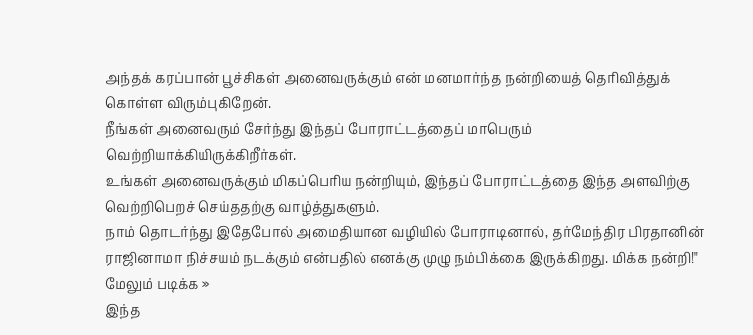அந்தக் கரப்பான் பூச்சிகள் அனைவருக்கும் என் மனமார்ந்த நன்றியைத் தெரிவித்துக் கொள்ள விரும்புகிறேன்.
நீங்கள் அனைவரும் சேர்ந்து இந்தப் போராட்டத்தைப் மாபெரும் வெற்றியாக்கியிருக்கிறீர்கள்.
உங்கள் அனைவருக்கும் மிகப்பெரிய நன்றியும், இந்தப் போராட்டத்தை இந்த அளவிற்கு வெற்றிபெறச் செய்ததற்கு வாழ்த்துகளும்.
நாம் தொடர்ந்து இதேபோல் அமைதியான வழியில் போராடினால், தர்மேந்திர பிரதானின் ராஜினாமா நிச்சயம் நடக்கும் என்பதில் எனக்கு முழு நம்பிக்கை இருக்கிறது. மிக்க நன்றி!"
மேலும் படிக்க »
இந்த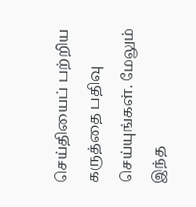செய்தியைப் பற்றிய கருத்தை பதிவு செய்யுங்கள். மேலும் இந்த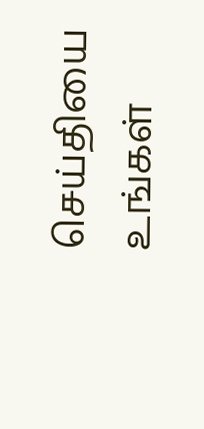செய்தியை உங்கள்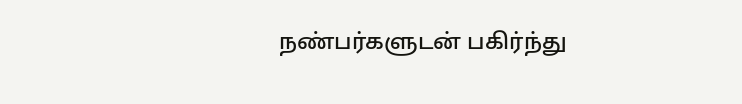நண்பர்களுடன் பகிர்ந்து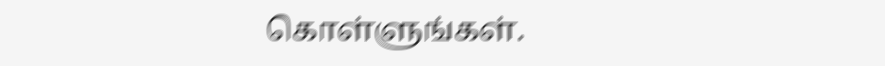கொள்ளுங்கள்.